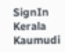SignIn
Kerala Kaumudi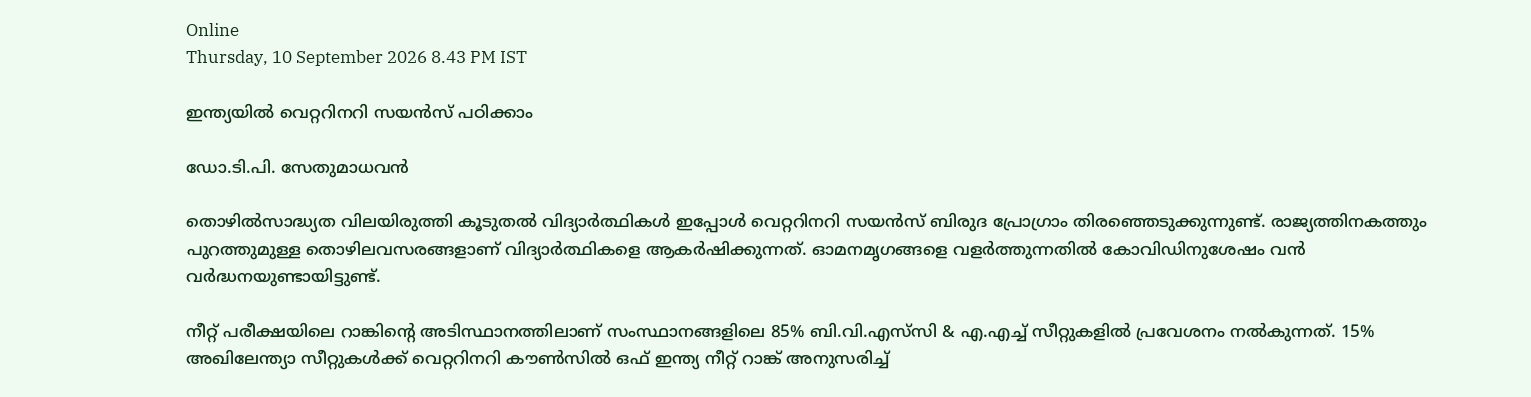Online
Thursday, 10 September 2026 8.43 PM IST

ഇന്ത്യയിൽ വെറ്ററിനറി സയൻസ് പഠിക്കാം

ഡോ.ടി.പി. സേതുമാധവൻ

തൊഴിൽസാദ്ധ്യത വിലയിരുത്തി കൂടുതൽ വിദ്യാർത്ഥികൾ ഇപ്പോൾ വെറ്ററിനറി സയൻസ് ബിരുദ പ്രോഗ്രാം തിരഞ്ഞെടുക്കുന്നുണ്ട്. രാജ്യത്തിനകത്തും പുറത്തുമുള്ള തൊഴിലവസരങ്ങളാണ് വിദ്യാർത്ഥികളെ ആകർഷിക്കുന്നത്. ഓമനമൃഗങ്ങളെ വളർത്തുന്നതിൽ കോവിഡിനുശേഷം വൻ വർദ്ധനയുണ്ടായിട്ടുണ്ട്.

നീറ്റ് പരീക്ഷയിലെ റാങ്കിന്റെ അടിസ്ഥാനത്തിലാണ് സംസ്ഥാനങ്ങളിലെ 85% ബി.വി.എസ്‌സി & എ.എച്ച് സീറ്റുകളിൽ പ്രവേശനം നൽകുന്നത്. 15% അഖിലേന്ത്യാ സീറ്റുകൾക്ക് വെറ്ററിനറി കൗൺസിൽ ഒഫ് ഇന്ത്യ നീറ്റ് റാങ്ക് അനുസരിച്ച്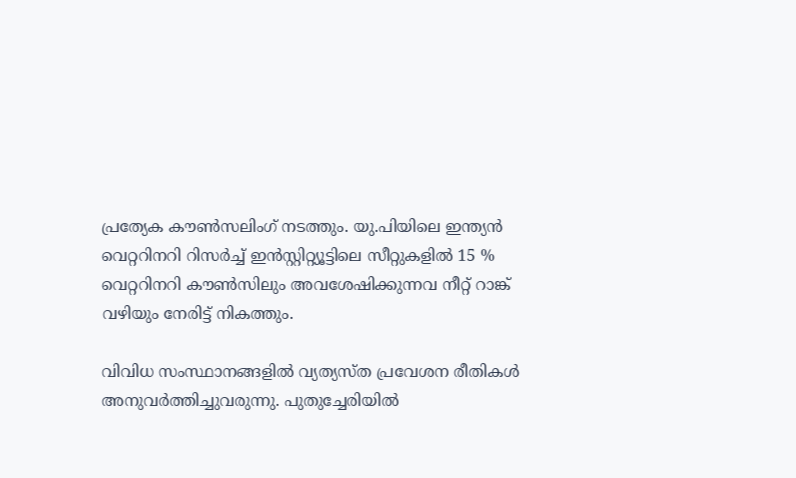പ്രത്യേക കൗൺസലിംഗ് നടത്തും. യു.പിയിലെ ഇന്ത്യൻ വെറ്ററിനറി റിസർച്ച് ഇൻസ്റ്റിറ്റ്യൂട്ടിലെ സീറ്റുകളിൽ 15 % വെറ്ററിനറി കൗൺസിലും അവശേഷിക്കുന്നവ നീറ്റ് റാങ്ക് വഴിയും നേരിട്ട് നികത്തും.

വിവിധ സംസ്ഥാനങ്ങളിൽ വ്യത്യസ്ത പ്രവേശന രീതികൾ അനുവർത്തിച്ചുവരുന്നു. പുതുച്ചേരിയിൽ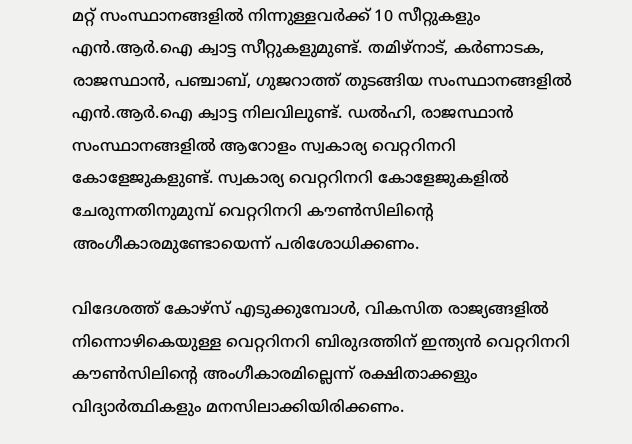മറ്റ് സംസ്ഥാനങ്ങളിൽ നിന്നുള്ളവർക്ക് 10 സീറ്റുകളും എൻ.ആർ.ഐ ക്വാട്ട സീറ്റുകളുമുണ്ട്. തമിഴ്‌നാട്, കർണാടക, രാജസ്ഥാൻ, പഞ്ചാബ്, ഗുജറാത്ത് തുടങ്ങിയ സംസ്ഥാനങ്ങളിൽ എൻ.ആർ.ഐ ക്വാട്ട നിലവിലുണ്ട്. ഡൽഹി, രാജസ്ഥാൻ സംസ്ഥാനങ്ങളിൽ ആറോളം സ്വകാര്യ വെറ്ററിനറി കോളേജുകളുണ്ട്. സ്വകാര്യ വെറ്ററിനറി കോളേജുകളിൽ ചേരുന്നതിനുമുമ്പ് വെറ്ററിനറി കൗൺസിലിന്റെ അംഗീകാരമുണ്ടോയെന്ന് പരിശോധിക്കണം.

വിദേശത്ത് കോഴ്സ് എടുക്കുമ്പോൾ, വികസിത രാജ്യങ്ങളിൽ നിന്നൊഴികെയുള്ള വെറ്ററിനറി ബിരുദത്തിന് ഇന്ത്യൻ വെറ്ററിനറി കൗൺസിലിന്റെ അംഗീകാരമില്ലെന്ന് രക്ഷിതാക്കളും വിദ്യാർത്ഥികളും മനസിലാക്കിയിരിക്കണം.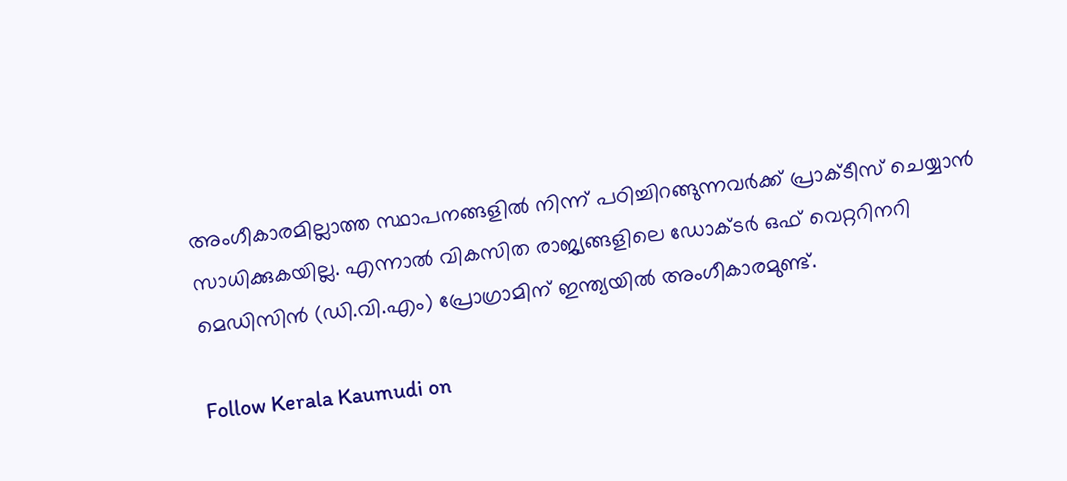അംഗീകാരമില്ലാത്ത സ്ഥാപനങ്ങളിൽ നിന്ന് പഠിച്ചിറങ്ങുന്നവർക്ക് പ്രാക്ടീസ് ചെയ്യാൻ സാധിക്കുകയില്ല. എന്നാൽ വികസിത രാജ്യങ്ങളിലെ ഡോക്ടർ ഒഫ് വെറ്ററിനറി മെഡിസിൻ (ഡി.വി.എം) പ്രോഗ്രാമിന് ഇന്ത്യയിൽ അംഗീകാരമുണ്ട്.

Follow Kerala Kaumudi on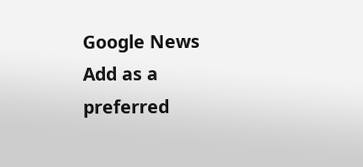Google News Add as a preferred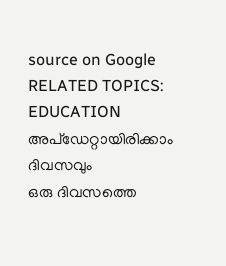source on Google
RELATED TOPICS: EDUCATION
അപ്ഡേറ്റായിരിക്കാം ദിവസവും
ഒരു ദിവസത്തെ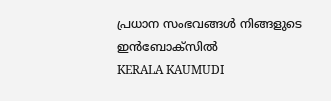പ്രധാന സംഭവങ്ങൾ നിങ്ങളുടെ ഇൻബോക്സിൽ
KERALA KAUMUDI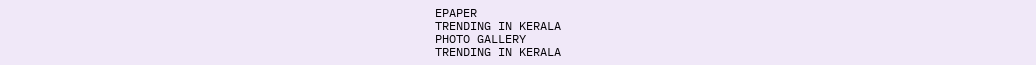EPAPER
TRENDING IN KERALA
PHOTO GALLERY
TRENDING IN KERALA